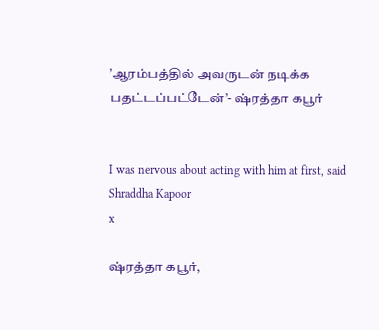’ஆரம்பத்தில் அவருடன் நடிக்க பதட்டப்பட்டேன்’- ஷ்ரத்தா கபூர்


I was nervous about acting with him at first, said Shraddha Kapoor
x

ஷ்ரத்தா கபூர்,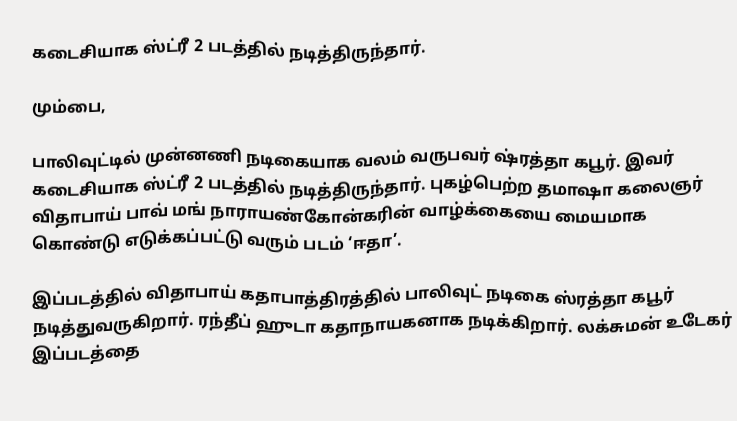கடைசியாக ஸ்ட்ரீ 2 படத்தில் நடித்திருந்தார்.

மும்பை,

பாலிவுட்டில் முன்னணி நடிகையாக வலம் வருபவர் ஷ்ரத்தா கபூர். இவர் கடைசியாக ஸ்ட்ரீ 2 படத்தில் நடித்திருந்தார். புகழ்பெற்ற தமாஷா கலைஞர் விதாபாய் பாவ் மங் நாராயண்கோன்கரின் வாழ்க்கையை மையமாக கொண்டு எடுக்கப்பட்டு வரும் படம் ‘ஈதா’.

இப்படத்தில் விதாபாய் கதாபாத்திரத்தில் பாலிவுட் நடிகை ஸ்ரத்தா கபூர் நடித்துவருகிறார். ரந்தீப் ஹுடா கதாநாயகனாக நடிக்கிறார். லக்சுமன் உடேகர் இப்படத்தை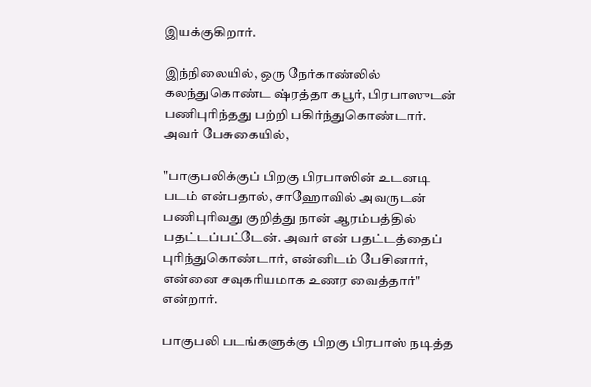இயக்குகிறார்.

இந்நிலையில், ஒரு நேர்காண்லில் கலந்துகொண்ட ஷ்ரத்தா கபூர், பிரபாஸுடன் பணிபுரிந்தது பற்றி பகிர்ந்துகொண்டார். அவர் பேசுகையில்,

"பாகுபலிக்குப் பிறகு பிரபாஸின் உடனடி படம் என்பதால், சாஹோவில் அவருடன் பணிபுரிவது குறித்து நான் ஆரம்பத்தில் பதட்டப்பட்டேன். அவர் என் பதட்டத்தைப் புரிந்துகொண்டார், என்னிடம் பேசினார், என்னை சவுகரியமாக உணர வைத்தார்" என்றார்.

பாகுபலி படங்களுக்கு பிறகு பிரபாஸ் நடித்த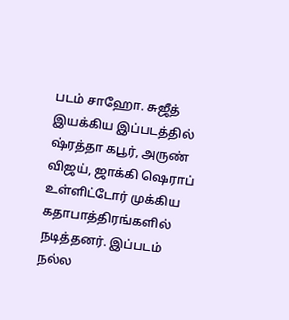படம் சாஹோ. சுஜீத் இயக்கிய இப்படத்தில் ஷ்ரத்தா கபூர், அருண் விஜய், ஜாக்கி ஷெராப் உள்ளிட்டோர் முக்கிய கதாபாத்திரங்களில் நடித்தனர். இப்படம் நல்ல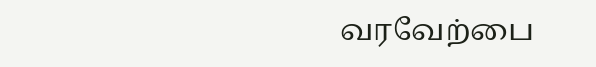வரவேற்பை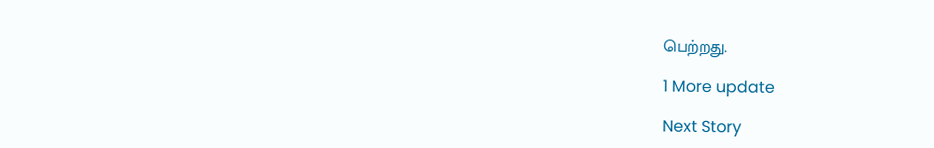பெற்றது.

1 More update

Next Story